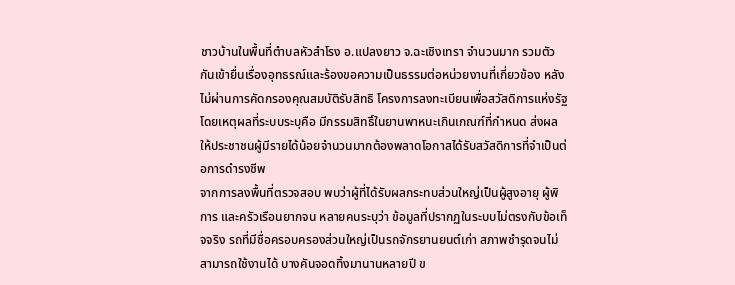ชาวบ้านในพื้นที่ตำบลหัวสำโรง อ.แปลงยาว จ.ฉะเชิงเทรา จำนวนมาก รวมตัวกันเข้ายื่นเรื่องอุทธรณ์และร้องขอความเป็นธรรมต่อหน่วยงานที่เกี่ยวข้อง หลังไม่ผ่านการคัดกรองคุณสมบัติรับสิทธิ โครงการลงทะเบียนเพื่อสวัสดิการแห่งรัฐ โดยเหตุผลที่ระบบระบุคือ มีกรรมสิทธิ์ในยานพาหนะเกินเกณฑ์ที่กำหนด ส่งผลให้ประชาชนผู้มีรายได้น้อยจำนวนมากต้องพลาดโอกาสได้รับสวัสดิการที่จำเป็นต่อการดำรงชีพ
จากการลงพื้นที่ตรวจสอบ พบว่าผู้ที่ได้รับผลกระทบส่วนใหญ่เป็นผู้สูงอายุ ผู้พิการ และครัวเรือนยากจน หลายคนระบุว่า ข้อมูลที่ปรากฏในระบบไม่ตรงกับข้อเท็จจริง รถที่มีชื่อครอบครองส่วนใหญ่เป็นรถจักรยานยนต์เก่า สภาพชำรุดจนไม่สามารถใช้งานได้ บางคันจอดทิ้งมานานหลายปี ข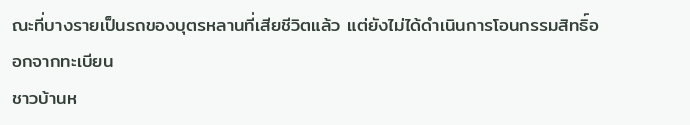ณะที่บางรายเป็นรถของบุตรหลานที่เสียชีวิตแล้ว แต่ยังไม่ได้ดำเนินการโอนกรรมสิทธิ์ออกจากทะเบียน
ชาวบ้านห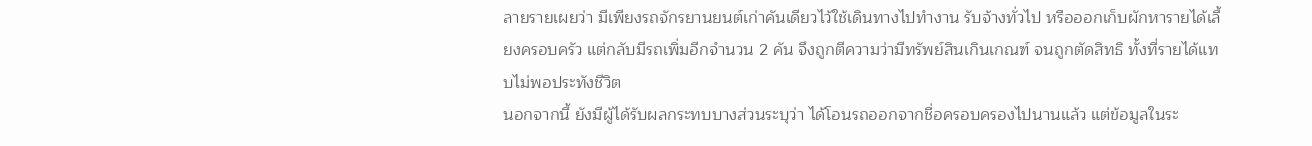ลายรายเผยว่า มีเพียงรถจักรยานยนต์เก่าคันเดียวไว้ใช้เดินทางไปทำงาน รับจ้างทั่วไป หรือออกเก็บผักหารายได้เลี้ยงครอบครัว แต่กลับมีรถเพิ่มอีกจำนวน 2 คัน จึงถูกตีความว่ามีทรัพย์สินเกินเกณฑ์ จนถูกตัดสิทธิ ทั้งที่รายได้แทบไม่พอประทังชีวิต
นอกจากนี้ ยังมีผู้ได้รับผลกระทบบางส่วนระบุว่า ได้โอนรถออกจากชื่อครอบครองไปนานแล้ว แต่ข้อมูลในระ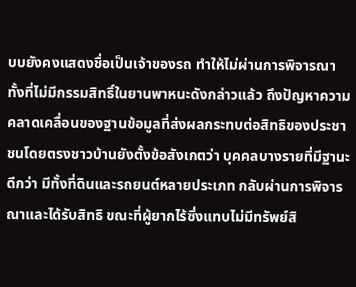บบยังคงแสดงชื่อเป็นเจ้าของรถ ทำให้ไม่ผ่านการพิจารณา ทั้งที่ไม่มีกรรมสิทธิ์ในยานพาหนะดังกล่าวแล้ว ถึงปัญหาความคลาดเคลื่อนของฐานข้อมูลที่ส่งผลกระทบต่อสิทธิของประชาชนโดยตรงชาวบ้านยังตั้งข้อสังเกตว่า บุคคลบางรายที่มีฐานะดีกว่า มีทั้งที่ดินและรถยนต์หลายประเภท กลับผ่านการพิจารณาและได้รับสิทธิ ขณะที่ผู้ยากไร้ซึ่งแทบไม่มีทรัพย์สิ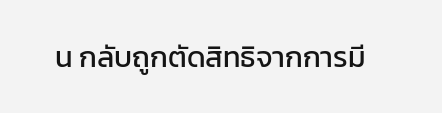น กลับถูกตัดสิทธิจากการมี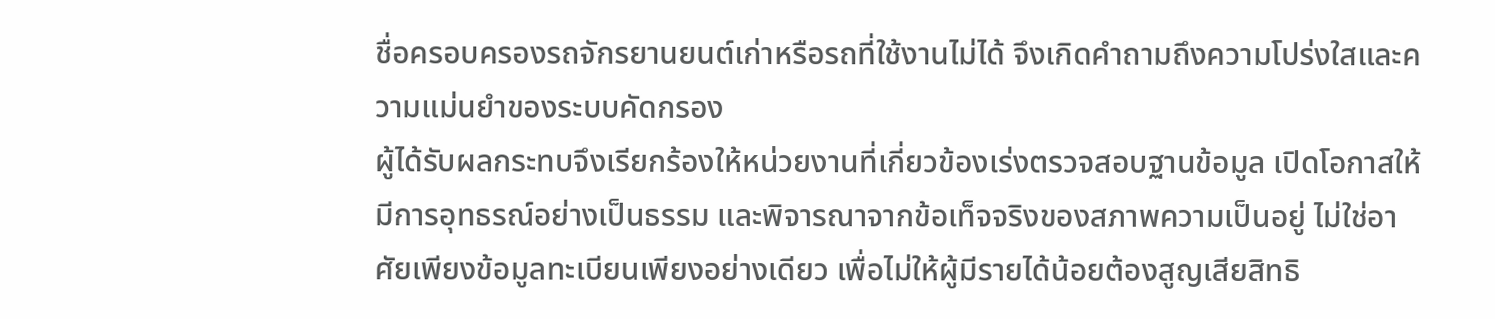ชื่อครอบครองรถจักรยานยนต์เก่าหรือรถที่ใช้งานไม่ได้ จึงเกิดคำถามถึงความโปร่งใสและความแม่นยำของระบบคัดกรอง
ผู้ได้รับผลกระทบจึงเรียกร้องให้หน่วยงานที่เกี่ยวข้องเร่งตรวจสอบฐานข้อมูล เปิดโอกาสให้มีการอุทธรณ์อย่างเป็นธรรม และพิจารณาจากข้อเท็จจริงของสภาพความเป็นอยู่ ไม่ใช่อาศัยเพียงข้อมูลทะเบียนเพียงอย่างเดียว เพื่อไม่ให้ผู้มีรายได้น้อยต้องสูญเสียสิทธิ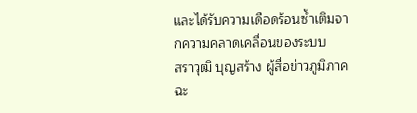และได้รับความเดือดร้อนซ้ำเติมจากความคลาดเคลื่อนของระบบ
สราวุฒิ บุญสร้าง ผู้สื่อข่าวภูมิภาคฉะ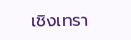เชิงเทรา